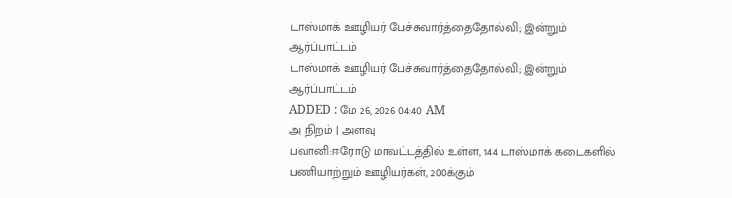டாஸ்மாக் ஊழியர் பேச்சுவார்த்தைதோல்வி; இன்றும் ஆர்ப்பாட்டம்
டாஸ்மாக் ஊழியர் பேச்சுவார்த்தைதோல்வி; இன்றும் ஆர்ப்பாட்டம்
ADDED : மே 26, 2026 04:40 AM
அ நிறம் | அளவு
பவானி:ஈரோடு மாவட்டத்தில் உள்ள, 144 டாஸ்மாக் கடைகளில் பணியாற்றும் ஊழியர்கள், 200க்கும்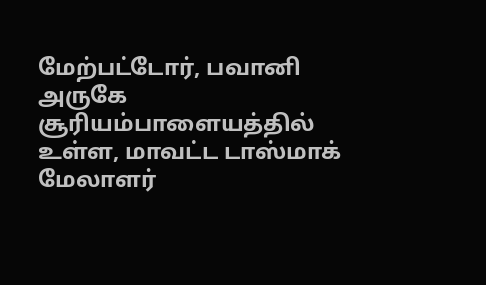மேற்பட்டோர், பவானி அருகே சூரியம்பாளையத்தில் உள்ள, மாவட்ட டாஸ்மாக் மேலாளர்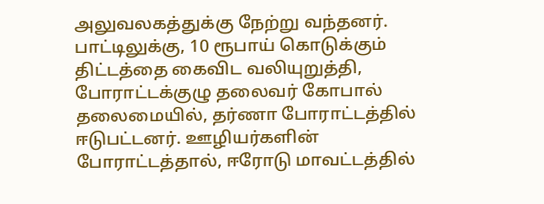அலுவலகத்துக்கு நேற்று வந்தனர்.
பாட்டிலுக்கு, 10 ரூபாய் கொடுக்கும் திட்டத்தை கைவிட வலியுறுத்தி, போராட்டக்குழு தலைவர் கோபால் தலைமையில், தர்ணா போராட்டத்தில் ஈடுபட்டனர். ஊழியர்களின் போராட்டத்தால், ஈரோடு மாவட்டத்தில்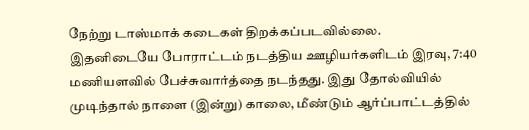நேற்று டாஸ்மாக் கடைகள் திறக்கப்படவில்லை.
இதனிடையே போராட்டம் நடத்திய ஊழியர்களிடம் இரவு, 7:40 மணியளவில் பேச்சுவார்த்தை நடந்தது. இது தோல்வியில் முடிந்தால் நாளை (இன்று) காலை, மீண்டும் ஆர்ப்பாட்டத்தில்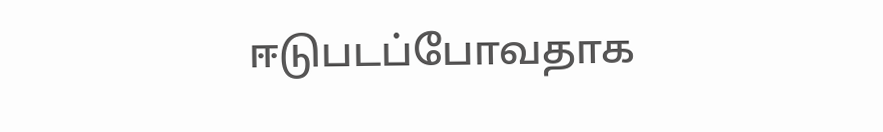ஈடுபடப்போவதாக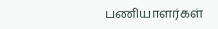பணியாளர்கள்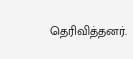தெரிவித்தனர்.